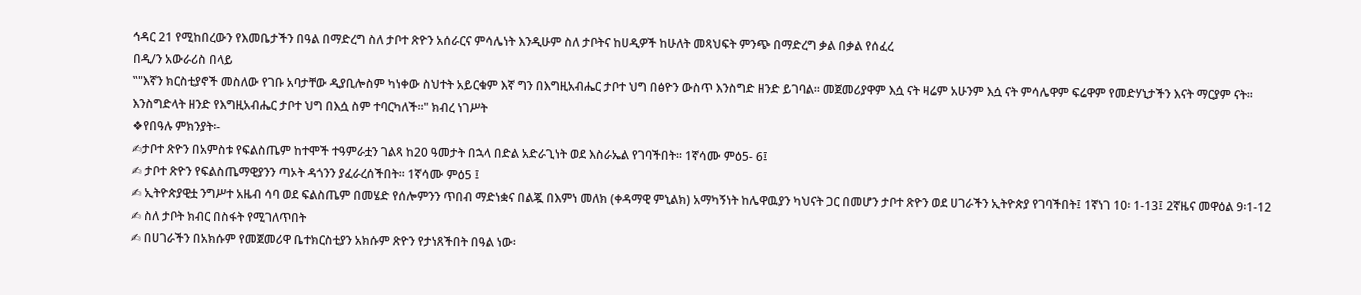ኅዳር 21 የሚከበረውን የእመቤታችን በዓል በማድረግ ስለ ታቦተ ጽዮን አሰራርና ምሳሌነት እንዲሁም ስለ ታቦትና ከሀዲዎች ከሁለት መጻህፍት ምንጭ በማድረግ ቃል በቃል የሰፈረ
በዲ/ን አውራሪስ በላይ
‟"እኛን ክርስቲያኖች መስለው የገቡ አባታቸው ዲያቢሎስም ካነቀው ስህተት አይርቁም እኛ ግን በእግዚአብሔር ታቦተ ህግ በፅዮን ውስጥ እንስግድ ዘንድ ይገባል፡፡ መጀመሪያዋም እሷ ናት ዛሬም አሁንም እሷ ናት ምሳሌዋም ፍሬዋም የመድሃኒታችን እናት ማርያም ናት፡፡ እንስግድላት ዘንድ የእግዚአብሔር ታቦተ ህግ በእሷ ስም ተባርካለች፡፡" ክብረ ነገሥት
❖የበዓሉ ምክንያት፡-
✍ታቦተ ጽዮን በአምስቱ የፍልስጤም ከተሞች ተዓምራቷን ገልጻ ከ20 ዓመታት በኋላ በድል አድራጊነት ወደ እስራኤል የገባችበት፡፡ 1ኛሳሙ ምዕ5- 6፤
✍ ታቦተ ጽዮን የፍልስጤማዊያንን ጣኦት ዳጎንን ያፈራረሰችበት፡፡ 1ኛሳሙ ምዕ5 ፤
✍ ኢትዮጵያዊቷ ንግሥተ አዜብ ሳባ ወደ ፍልስጤም በመሄድ የሰሎምንን ጥበብ ማድነቋና በልጇ በእምነ መለክ (ቀዳማዊ ምኒልክ) አማካኝነት ከሌዋዉያን ካህናት ጋር በመሆን ታቦተ ጽዮን ወደ ሀገራችን ኢትዮጵያ የገባችበት፤ 1ኛነገ 10፡ 1-13፤ 2ኛዜና መዋዕል 9፡1-12
✍ ስለ ታቦት ክብር በስፋት የሚገለጥበት
✍ በሀገራችን በአክሱም የመጀመሪዋ ቤተክርስቲያን አክሱም ጽዮን የታነጸችበት በዓል ነው፡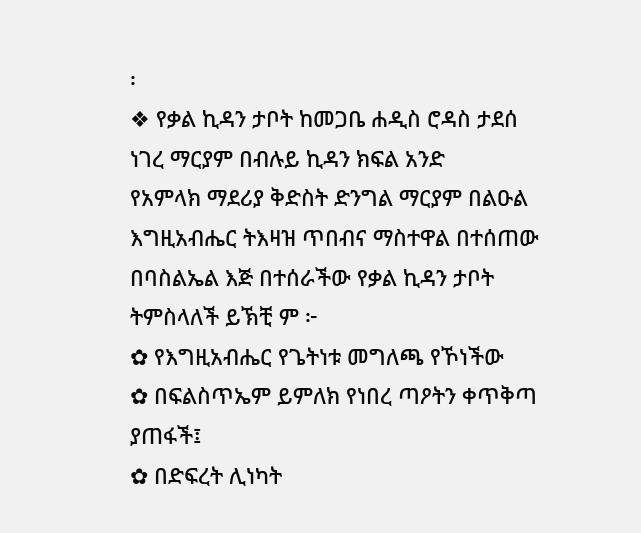፡
❖ የቃል ኪዳን ታቦት ከመጋቤ ሐዲስ ሮዳስ ታደሰ ነገረ ማርያም በብሉይ ኪዳን ክፍል አንድ
የአምላክ ማደሪያ ቅድስት ድንግል ማርያም በልዑል እግዚአብሔር ትእዛዝ ጥበብና ማስተዋል በተሰጠው በባስልኤል እጅ በተሰራችው የቃል ኪዳን ታቦት ትምስላለች ይኽቺ ም ፦
✿ የእግዚአብሔር የጌትነቱ መግለጫ የኾነችው
✿ በፍልስጥኤም ይምለክ የነበረ ጣዖትን ቀጥቅጣ ያጠፋች፤
✿ በድፍረት ሊነካት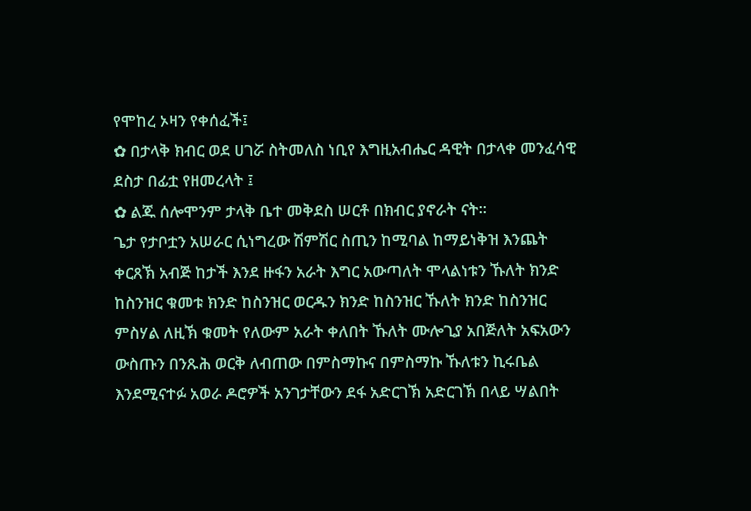የሞከረ ኦዛን የቀሰፈች፤
✿ በታላቅ ክብር ወደ ሀገሯ ስትመለስ ነቢየ እግዚአብሔር ዳዊት በታላቀ መንፈሳዊ ደስታ በፊቷ የዘመረላት ፤
✿ ልጁ ሰሎሞንም ታላቅ ቤተ መቅደስ ሠርቶ በክብር ያኖራት ናት፡፡
ጌታ የታቦቷን አሠራር ሲነግረው ሽምሽር ስጢን ከሚባል ከማይነቅዝ እንጨት ቀርጸኽ አብጅ ከታች እንደ ዙፋን አራት እግር አውጣለት ሞላልነቱን ኹለት ክንድ ከስንዝር ቁመቱ ክንድ ከስንዝር ወርዱን ክንድ ከስንዝር ኹለት ክንድ ከስንዝር ምስሃል ለዚኽ ቁመት የለውም አራት ቀለበት ኹለት ሙሎጊያ አበጅለት አፍአውን ውስጡን በንጹሕ ወርቅ ለብጠው በምስማኩና በምስማኩ ኹለቱን ኪሩቤል እንደሚናተፉ አወራ ዶሮዎች አንገታቸውን ደፋ አድርገኽ አድርገኽ በላይ ሣልበት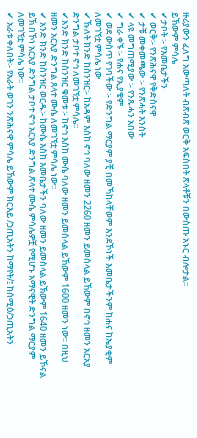ዙሪያውን ፈለግ አውጣለት ብጽብጽ ወርቅ አፍስበት ጽላቶቹን በውስጡ አኑር ብሎታል፡፡
ይኸውም ምሳሌ
✔ታቦት ፡- የእመቤታችን
✔ ወርቅ፡- የንጽሕናዋ የቅድስናዋ
✔ ታቹ መቀመጫው ፡- የንጽሓት እንስት
✔ ላዩ መግጠሚያው ፡- የንጹሓን አበው
✔ ግራ ቀኙ ፡- የሐና የኢያቄም
✔ ወደ ውስጥ የገባችው ፡- የድንግል ማርያም ያቺ በመኻከላቸወም እንደኾነች እመቤታችንም ከሐና ከኤያቂም ለመገኘቷ ምሳሌ ነው
✔ኹለት ክንድ ከስንዝር፡- ከአዳም እስከ ኖኅ ባለው ዘመን 2260 ዘመን ይመስላል ይኸውም በኖኅ ዘመን አርአያ ድንግል ታቦተ ኖኅ ለመገኘቷ ምሳሌ፡፡
✔አንድ ክንድ ከስንዝር ቁመቱ ፡- ከኖኅ እስከ ሙሴ ባለው ዘመን ይመስላል ይኸውም 1600 ዘመን ነው፡፡ በዚህ ዘመን አርአያ ድንግል ጸላተ ሙሴ ለመገኘቷ ምሳሌ ነው፡፡
✔ አንድ ክንድ ከስንዝር ወርዱ፡- ከሙሴ እስከ እመቤታችን ባለው ዘመን ይመስላል ይኽውም 1640 ዘመን ይኾናል ይኽ በኾነ አርአያ ድንግል ታቦተ ኖኅ አርአያ ድንግል ጽላተ ሙሴ ምሳሌዎቿ የሚሆኑ አማናዊት ድንግል ማርያም ለመገኘቷ ምሳሌ ነው፡፡
✔ አራቱ ቀለበት፡- የአራት ወገን ንጽሕናዋ ምሳሌ ይኸውም ክርእይ /ኃጢአትን ከማየት/፤ ከሰሚዕ/ኃጢአትን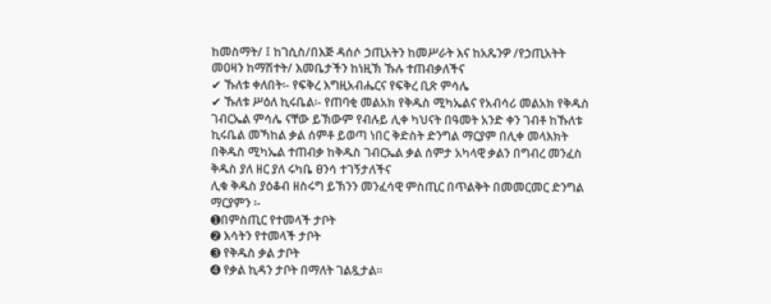ከመስማት/ ፤ ከገሲስ/በእጅ ዳሰሶ ኃጢአትን ከመሥራት እና ከአጼንዎ /የኃጢአትት መዐዛን ከማሽተት/ እመቤታችን ከነዚኽ ኹሉ ተጠብቃለችና
✔ ኹለቱ ቀለበት፡- የፍቅረ እግዚአብሔርና የፍቅረ ቢጽ ምሳሌ
✔ ኹለቱ ሥዕለ ኪሩቤል፡- የጠባቂ መልአክ የቅዱስ ሚካኤልና የአብሳሪ መልአክ የቅዱስ ገብርኤል ምሳሌ ናቸው ይኽውም የብሉይ ሊቀ ካህናት በዓመት አንድ ቀን ገብቶ ከኹለቱ ኪሩቤል መኻከል ቃል ሰምቶ ይወጣ ነበር ቅድስት ድንግል ማርያም በሊቀ መላእክት በቅዱስ ሚካኤል ተጠብቃ ከቅዱስ ገብርኤል ቃል ሰምታ አካላዊ ቃልን በግብረ መንፈስ ቅዱስ ያለ ዘር ያለ ሩካቤ ፀንሳ ተገኝታለችና
ሊቁ ቅዱስ ያዕቆብ ዘስሩግ ይኽንን መንፈሳዊ ምስጢር በጥልቅት በመመርመር ድንግል ማርያምን ፡-
➊በምስጢር የተመላች ታቦት
➋ እሳትን የተመላች ታቦት
➌ የቅዱስ ቃል ታቦት
➍ የቃል ኪዳን ታቦት በማለት ገልጿታል፡፡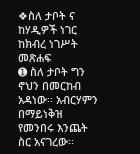❖ስለ ታቦት ና ከሃዲዎች ነገር ከክብረ ነገሥት መጽሐፍ
➊ ስለ ታቦት ግን ኖህን በመርከብ አዳነው፡፡ አብርሃምን በማይነቅዝ የመንበሩ እንጨት ስር አናገረው፡፡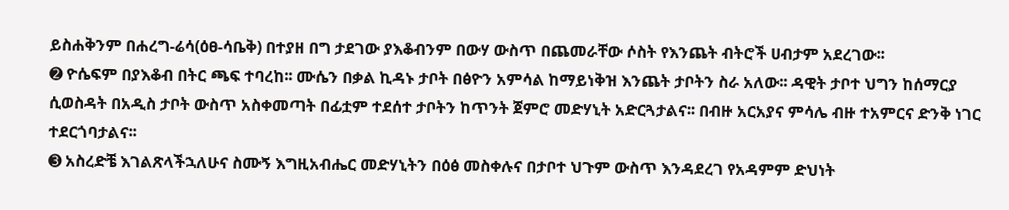ይስሐቅንም በሐረግ-ሬሳ(ዕፀ-ሳቤቅ) በተያዘ በግ ታደገው ያእቆብንም በውሃ ውስጥ በጨመራቸው ሶስት የእንጨት ብትሮች ሀብታም አደረገው፡፡
➋ ዮሴፍም በያእቆብ በትር ጫፍ ተባረከ፡፡ ሙሴን በቃል ኪዳኑ ታቦት በፅዮን አምሳል ከማይነቅዝ እንጨት ታቦትን ስራ አለው፡፡ ዳዊት ታቦተ ህግን ከሰማርያ ሲወስዳት በአዲስ ታቦት ውስጥ አስቀመጣት በፊቷም ተደሰተ ታቦትን ከጥንት ጀምሮ መድሃኒት አድርጓታልና፡፡ በብዙ አርአያና ምሳሌ ብዙ ተአምርና ድንቅ ነገር ተደርጎባታልና፡፡
➌ አስረድቼ እገልጽላችኋለሁና ስሙኝ እግዚአብሔር መድሃኒትን በዕፅ መስቀሉና በታቦተ ህጉም ውስጥ እንዳደረገ የአዳምም ድህነት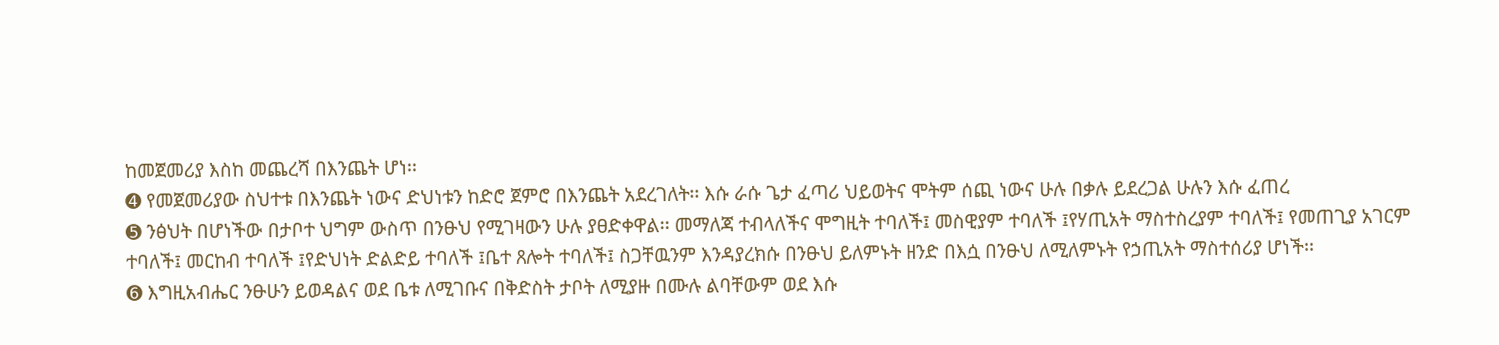ከመጀመሪያ እስከ መጨረሻ በእንጨት ሆነ፡፡
➍ የመጀመሪያው ስህተቱ በእንጨት ነውና ድህነቱን ከድሮ ጀምሮ በእንጨት አደረገለት፡፡ እሱ ራሱ ጌታ ፈጣሪ ህይወትና ሞትም ሰጪ ነውና ሁሉ በቃሉ ይደረጋል ሁሉን እሱ ፈጠረ
➎ ንፅህት በሆነችው በታቦተ ህግም ውስጥ በንፁህ የሚገዛውን ሁሉ ያፀድቀዋል፡፡ መማለጃ ተብላለችና ሞግዚት ተባለች፤ መስዊያም ተባለች ፤የሃጢአት ማስተስረያም ተባለች፤ የመጠጊያ አገርም ተባለች፤ መርከብ ተባለች ፤የድህነት ድልድይ ተባለች ፤ቤተ ጸሎት ተባለች፤ ስጋቸዉንም እንዳያረክሱ በንፁህ ይለምኑት ዘንድ በእሷ በንፁህ ለሚለምኑት የኃጢአት ማስተሰሪያ ሆነች፡፡
➏ እግዚአብሔር ንፁሁን ይወዳልና ወደ ቤቱ ለሚገቡና በቅድስት ታቦት ለሚያዙ በሙሉ ልባቸውም ወደ እሱ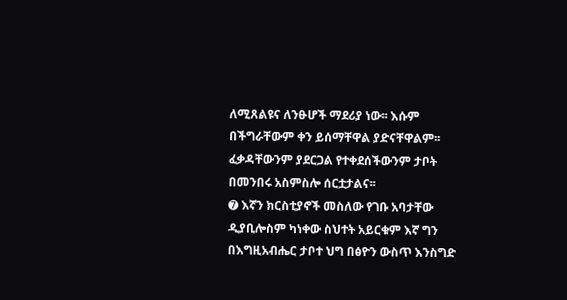ለሚጸልዩና ለንፁሆች ማደሪያ ነው፡፡ እሱም በችግራቸውም ቀን ይሰማቸዋል ያድናቸዋልም፡፡ ፈቃዳቸውንም ያደርጋል የተቀደሰችውንም ታቦት በመንበሩ አስምስሎ ሰርቷታልና፡፡
➐ እኛን ክርስቲያኖች መስለው የገቡ አባታቸው ዲያቢሎስም ካነቀው ስህተት አይርቁም እኛ ግን በእግዚአብሔር ታቦተ ህግ በፅዮን ውስጥ እንስግድ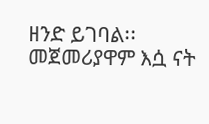ዘንድ ይገባል፡፡ መጀመሪያዋም እሷ ናት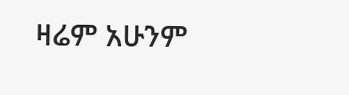ዛሬም አሁንም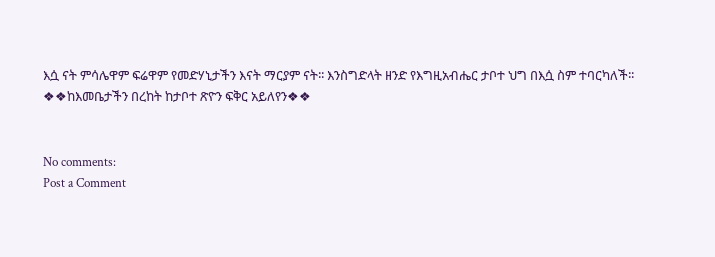እሷ ናት ምሳሌዋም ፍሬዋም የመድሃኒታችን እናት ማርያም ናት፡፡ እንስግድላት ዘንድ የእግዚአብሔር ታቦተ ህግ በእሷ ስም ተባርካለች፡፡
❖❖ከእመቤታችን በረከት ከታቦተ ጽዮን ፍቅር አይለየን❖❖


No comments:
Post a Comment